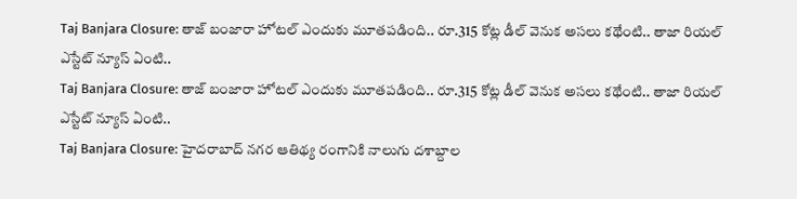Taj Banjara Closure: తాజ్ బంజారా హోటల్ ఎందుకు మూతపడింది.. రూ.315 కోట్ల డీల్ వెనుక అసలు కథేంటి.. తాజా రియల్ ఎస్టేట్ న్యూస్ ఏంటి..
Taj Banjara Closure: తాజ్ బంజారా హోటల్ ఎందుకు మూతపడింది.. రూ.315 కోట్ల డీల్ వెనుక అసలు కథేంటి.. తాజా రియల్ ఎస్టేట్ న్యూస్ ఏంటి..
Taj Banjara Closure: హైదరాబాద్ నగర ఆతిథ్య రంగానికి నాలుగు దశాబ్దాల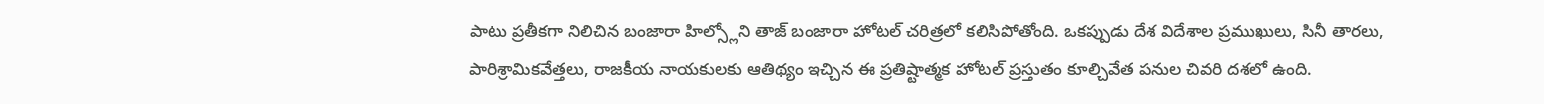పాటు ప్రతీకగా నిలిచిన బంజారా హిల్స్లోని తాజ్ బంజారా హోటల్ చరిత్రలో కలిసిపోతోంది. ఒకప్పుడు దేశ విదేశాల ప్రముఖులు, సినీ తారలు, పారిశ్రామికవేత్తలు, రాజకీయ నాయకులకు ఆతిథ్యం ఇచ్చిన ఈ ప్రతిష్టాత్మక హోటల్ ప్రస్తుతం కూల్చివేత పనుల చివరి దశలో ఉంది.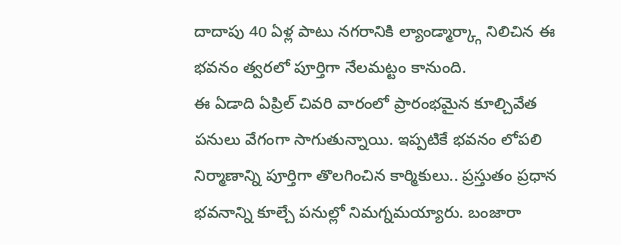దాదాపు 40 ఏళ్ల పాటు నగరానికి ల్యాండ్మార్క్గా నిలిచిన ఈ భవనం త్వరలో పూర్తిగా నేలమట్టం కానుంది.
ఈ ఏడాది ఏప్రిల్ చివరి వారంలో ప్రారంభమైన కూల్చివేత పనులు వేగంగా సాగుతున్నాయి. ఇప్పటికే భవనం లోపలి నిర్మాణాన్ని పూర్తిగా తొలగించిన కార్మికులు.. ప్రస్తుతం ప్రధాన భవనాన్ని కూల్చే పనుల్లో నిమగ్నమయ్యారు. బంజారా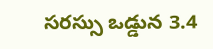సరస్సు ఒడ్డున 3.4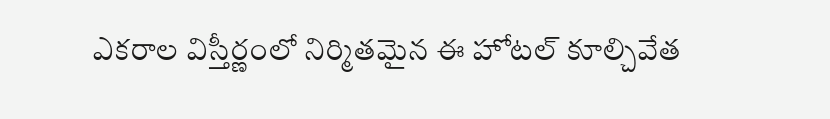ఎకరాల విస్తీర్ణంలో నిర్మితమైన ఈ హోటల్ కూల్చివేత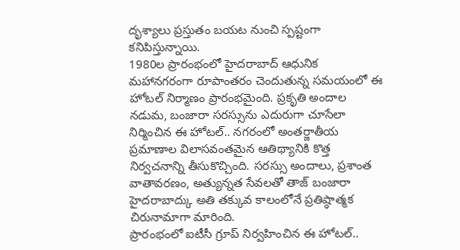దృశ్యాలు ప్రస్తుతం బయట నుంచి స్పష్టంగా కనిపిస్తున్నాయి.
1980ల ప్రారంభంలో హైదరాబాద్ ఆధునిక మహానగరంగా రూపాంతరం చెందుతున్న సమయంలో ఈ హోటల్ నిర్మాణం ప్రారంభమైంది. ప్రకృతి అందాల నడుమ, బంజారా సరస్సును ఎదురుగా చూసేలా నిర్మించిన ఈ హోటల్.. నగరంలో అంతర్జాతీయ ప్రమాణాల విలాసవంతమైన ఆతిథ్యానికి కొత్త నిర్వచనాన్ని తీసుకొచ్చింది. సరస్సు అందాలు, ప్రశాంత వాతావరణం, అత్యున్నత సేవలతో తాజ్ బంజారా హైదరాబాద్కు అతి తక్కువ కాలంలోనే ప్రతిష్ఠాత్మక చిరునామాగా మారింది.
ప్రారంభంలో ఐటీసీ గ్రూప్ నిర్వహించిన ఈ హోటల్..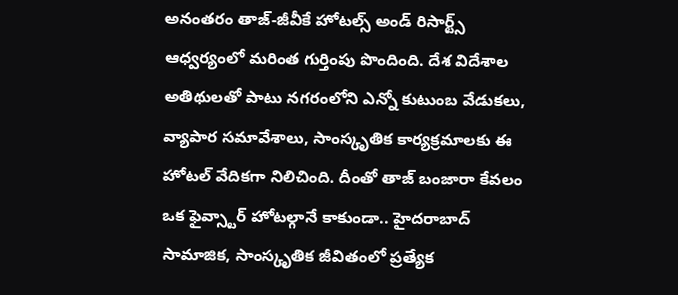అనంతరం తాజ్-జీవీకే హోటల్స్ అండ్ రిసార్ట్స్ ఆధ్వర్యంలో మరింత గుర్తింపు పొందింది. దేశ విదేశాల అతిథులతో పాటు నగరంలోని ఎన్నో కుటుంబ వేడుకలు, వ్యాపార సమావేశాలు, సాంస్కృతిక కార్యక్రమాలకు ఈ హోటల్ వేదికగా నిలిచింది. దీంతో తాజ్ బంజారా కేవలం ఒక ఫైవ్స్టార్ హోటల్గానే కాకుండా.. హైదరాబాద్ సామాజిక, సాంస్కృతిక జీవితంలో ప్రత్యేక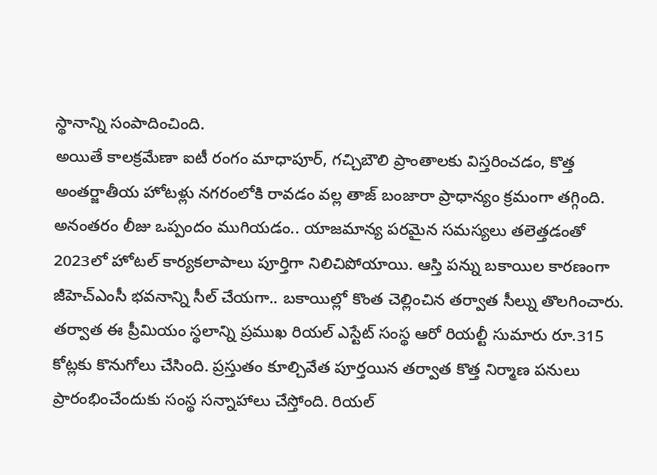స్థానాన్ని సంపాదించింది.
అయితే కాలక్రమేణా ఐటీ రంగం మాధాపూర్, గచ్చిబౌలి ప్రాంతాలకు విస్తరించడం, కొత్త అంతర్జాతీయ హోటళ్లు నగరంలోకి రావడం వల్ల తాజ్ బంజారా ప్రాధాన్యం క్రమంగా తగ్గింది. అనంతరం లీజు ఒప్పందం ముగియడం.. యాజమాన్య పరమైన సమస్యలు తలెత్తడంతో 2023లో హోటల్ కార్యకలాపాలు పూర్తిగా నిలిచిపోయాయి. ఆస్తి పన్ను బకాయిల కారణంగా జీహెచ్ఎంసీ భవనాన్ని సీల్ చేయగా.. బకాయిల్లో కొంత చెల్లించిన తర్వాత సీల్ను తొలగించారు.
తర్వాత ఈ ప్రీమియం స్థలాన్ని ప్రముఖ రియల్ ఎస్టేట్ సంస్థ ఆరో రియల్టీ సుమారు రూ.315 కోట్లకు కొనుగోలు చేసింది. ప్రస్తుతం కూల్చివేత పూర్తయిన తర్వాత కొత్త నిర్మాణ పనులు ప్రారంభించేందుకు సంస్థ సన్నాహాలు చేస్తోంది. రియల్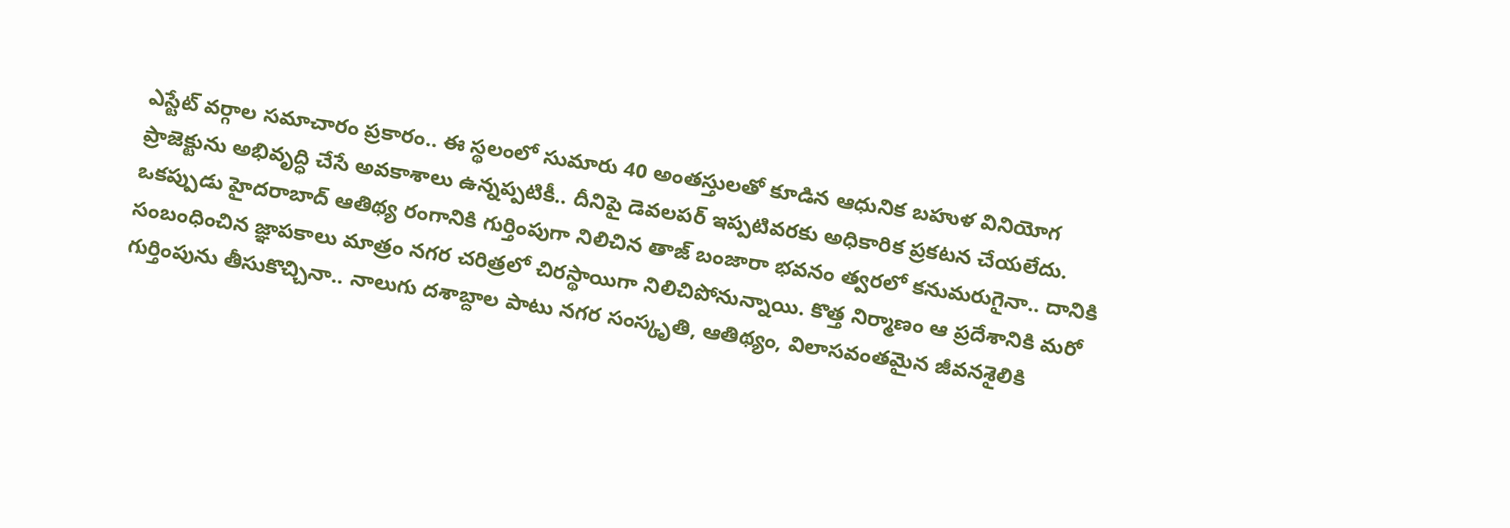ఎస్టేట్ వర్గాల సమాచారం ప్రకారం.. ఈ స్థలంలో సుమారు 40 అంతస్తులతో కూడిన ఆధునిక బహుళ వినియోగ ప్రాజెక్టును అభివృద్ధి చేసే అవకాశాలు ఉన్నప్పటికీ.. దీనిపై డెవలపర్ ఇప్పటివరకు అధికారిక ప్రకటన చేయలేదు.
ఒకప్పుడు హైదరాబాద్ ఆతిథ్య రంగానికి గుర్తింపుగా నిలిచిన తాజ్ బంజారా భవనం త్వరలో కనుమరుగైనా.. దానికి సంబంధించిన జ్ఞాపకాలు మాత్రం నగర చరిత్రలో చిరస్థాయిగా నిలిచిపోనున్నాయి. కొత్త నిర్మాణం ఆ ప్రదేశానికి మరో గుర్తింపును తీసుకొచ్చినా.. నాలుగు దశాబ్దాల పాటు నగర సంస్కృతి, ఆతిథ్యం, విలాసవంతమైన జీవనశైలికి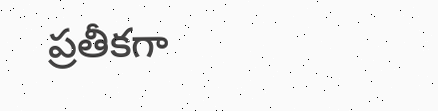ప్రతీకగా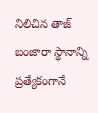నిలిచిన తాజ్ బంజారా స్థానాన్ని ప్రత్యేకంగానే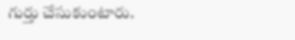గుర్తు చేసుకుంటారు.